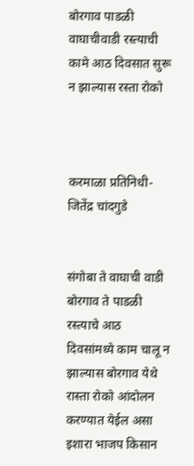बोरगाव पाडळी वाघाचीवाडी रस्त्याची कामे आठ दिवसात सुरू न झाल्यास रस्ता रोको



करमाळा प्रतिनिधी-जितेंद्र चांदगुडे


संगोबा ते वाघाची वाडी बोरगाव ते पाडळी रस्त्याचे आठ दिवसांमध्ये काम चालू न झाल्यास बोरगाव येथे रास्ता रोको आंदोलन करण्यात येईल असा इशारा भाजप किसान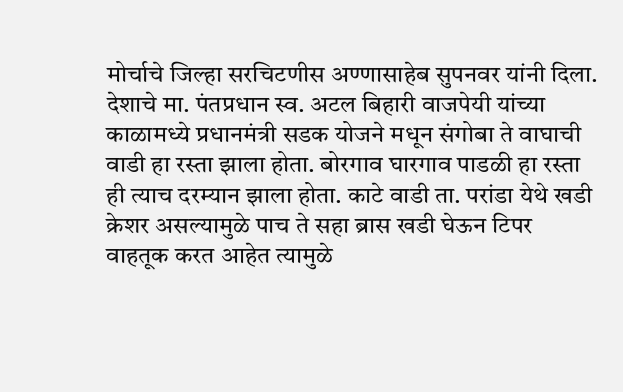मोर्चाचे जिल्हा सरचिटणीस अण्णासाहेब सुपनवर यांनी दिला. देशाचे मा. पंतप्रधान स्व. अटल बिहारी वाजपेयी यांच्या काळामध्ये प्रधानमंत्री सडक योजने मधून संगोबा ते वाघाची वाडी हा रस्ता झाला होता. बोरगाव घारगाव पाडळी हा रस्ता ही त्याच दरम्यान झाला होता. काटे वाडी ता. परांडा येथे खडी क्रेशर असल्यामुळे पाच ते सहा ब्रास खडी घेऊन टिपर वाहतूक करत आहेत त्यामुळे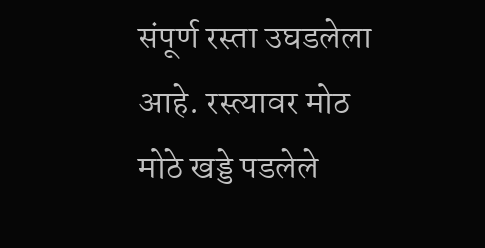संपूर्ण रस्ता उघडलेला आहे. रस्त्यावर मोठ मोठे खड्डे पडलेले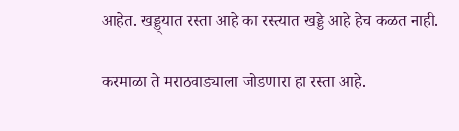आहेत. खड्ड्यात रस्ता आहे का रस्त्यात खड्डे आहे हेच कळत नाही.

करमाळा ते मराठवाड्याला जोडणारा हा रस्ता आहे.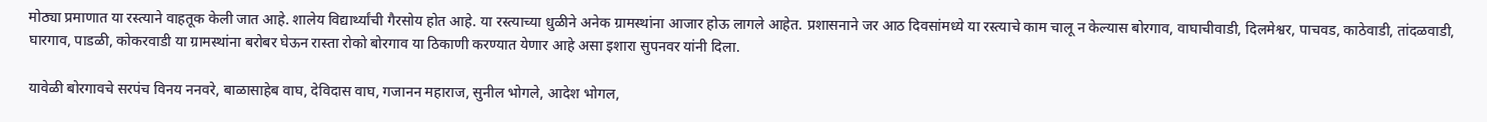मोठ्या प्रमाणात या रस्त्याने वाहतूक केली जात आहे. शालेय विद्यार्थ्यांची गैरसोय होत आहे. या रस्त्याच्या धुळीने अनेक ग्रामस्थांना आजार होऊ लागले आहेत. प्रशासनाने जर आठ दिवसांमध्ये या रस्त्याचे काम चालू न केल्यास बोरगाव, वाघाचीवाडी, दिलमेश्वर, पाचवड, काठेवाडी, तांदळवाडी, घारगाव, पाडळी, कोकरवाडी या ग्रामस्थांना बरोबर घेऊन रास्ता रोको बोरगाव या ठिकाणी करण्यात येणार आहे असा इशारा सुपनवर यांनी दिला.

यावेळी बोरगावचे सरपंच विनय ननवरे, बाळासाहेब वाघ, देविदास वाघ, गजानन महाराज, सुनील भोगले, आदेश भोगल,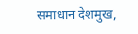समाधान देशमुख,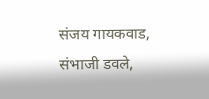संजय गायकवाड, संभाजी डवले,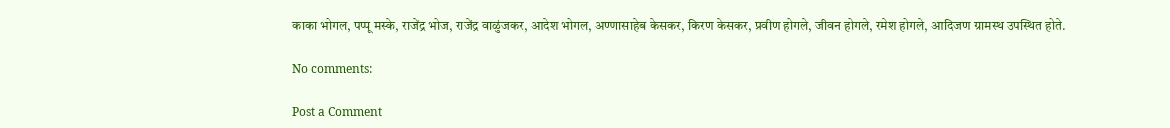काका भोगल, पप्पू मस्के, राजेंद्र भोज, राजेंद्र वाळुंजकर, आदेश भोगल, अण्णासाहेब केसकर, किरण केसकर, प्रवीण होगले, जीवन होगले, रमेश होगले, आदिजण ग्रामस्थ उपस्थित होते.

No comments:

Post a Comment